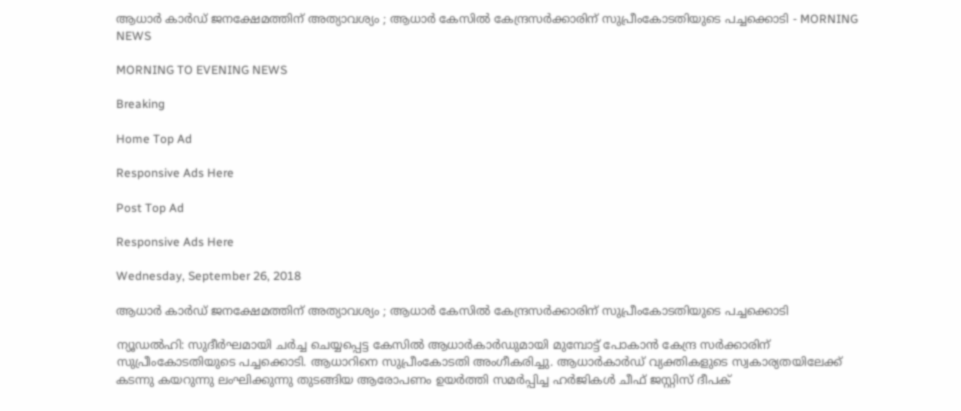ആധാര്‍ കാര്‍ഡ് ജനക്ഷേമത്തിന് അത്യാവശ്യം ; ആധാര്‍ കേസില്‍ കേന്ദ്രസര്‍ക്കാരിന് സുപ്രീംകോടതിയുടെ പച്ചക്കൊടി - MORNING NEWS

MORNING TO EVENING NEWS

Breaking

Home Top Ad

Responsive Ads Here

Post Top Ad

Responsive Ads Here

Wednesday, September 26, 2018

ആധാര്‍ കാര്‍ഡ് ജനക്ഷേമത്തിന് അത്യാവശ്യം ; ആധാര്‍ കേസില്‍ കേന്ദ്രസര്‍ക്കാരിന് സുപ്രീംകോടതിയുടെ പച്ചക്കൊടി

ന്യൂഡല്‍ഹി: സുദീര്‍ഘമായി ചര്‍ച്ച ചെയ്യപ്പെട്ട കേസില്‍ ആധാര്‍കാര്‍ഡുമായി മുമ്പോട്ട് പോകാന്‍ കേന്ദ്ര സര്‍ക്കാരിന് സുപ്രീംകോടതിയുടെ പച്ചക്കൊടി. ആധാറിനെ സുപ്രീംകോടതി അംഗീകരിച്ചു. ആധാര്‍കാര്‍ഡ് വ്യക്തികളുടെ സ്വകാര്യതയിലേക്ക് കടന്നു കയറുന്നു ലംഘിക്കുന്നു തുടങ്ങിയ ആരോപണം ഉയര്‍ത്തി സമര്‍പ്പിച്ച ഹര്‍ജികള്‍ ചീഫ് ജസ്റ്റിസ് ദീപക്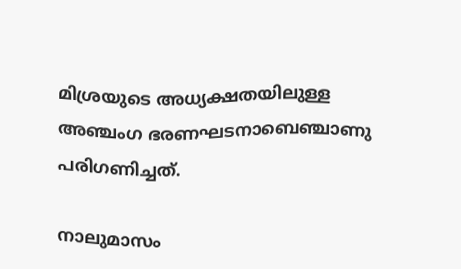മിശ്രയുടെ അധ്യക്ഷതയിലുള്ള അഞ്ചംഗ ഭരണഘടനാബെഞ്ചാണു പരിഗണിച്ചത്.

നാലുമാസം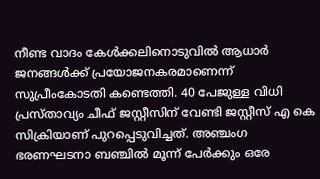നീണ്ട വാദം കേള്‍ക്കലിനൊടുവില്‍ ആധാര്‍ ജനങ്ങള്‍ക്ക് പ്രയോജനകരമാണെന്ന് സുപ്രീംകോടതി കണ്ടെത്തി. 40 പേജുള്ള വിധി പ്രസ്താവ്യം ചീഫ് ജസ്റ്റീസിന് വേണ്ടി ജസ്റ്റീസ് എ കെ സിക്രിയാണ് പുറപ്പെടുവിച്ചത്. അഞ്ചംഗ ഭരണഘടനാ ബഞ്ചില്‍ മൂന്ന് പേര്‍ക്കും ഒരേ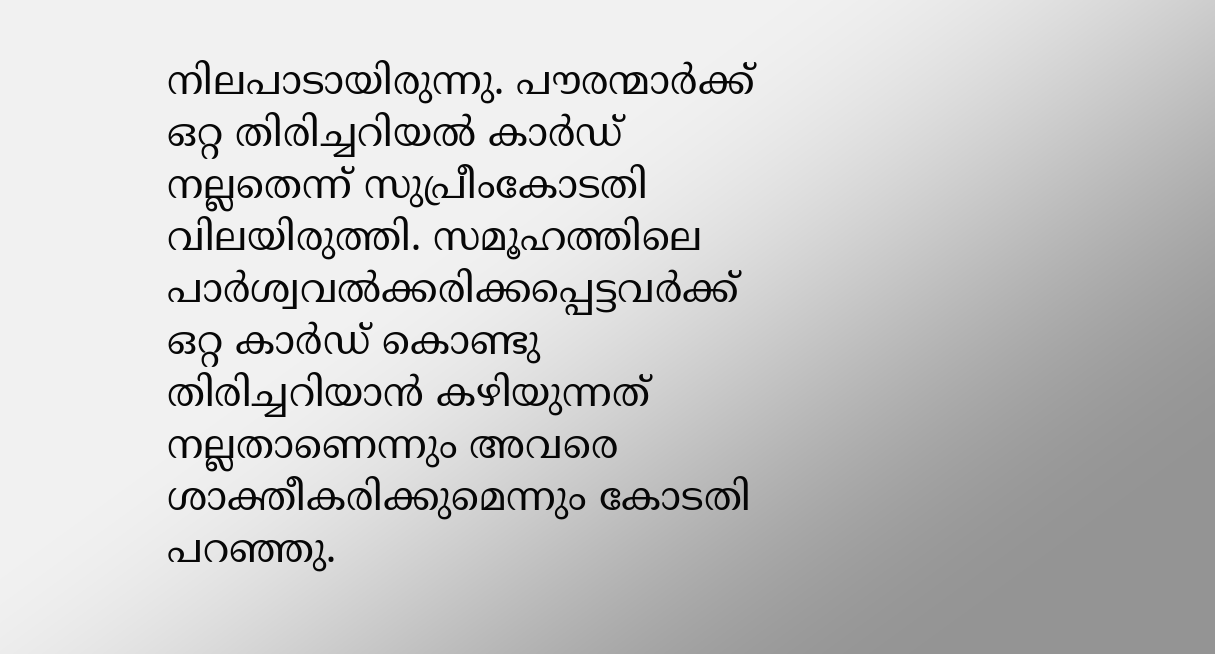നിലപാടായിരുന്നു. പൗരന്മാര്‍ക്ക് ഒറ്റ തിരിച്ചറിയല്‍ കാര്‍ഡ് നല്ലതെന്ന് സുപ്രീംകോടതി വിലയിരുത്തി. സമൂഹത്തിലെ പാര്‍ശ്വവല്‍ക്കരിക്കപ്പെട്ടവര്‍ക്ക് ഒറ്റ കാര്‍ഡ് കൊണ്ടു തിരിച്ചറിയാന്‍ കഴിയുന്നത് നല്ലതാണെന്നും അവരെ ശാക്തീകരിക്കുമെന്നും കോടതി പറഞ്ഞു.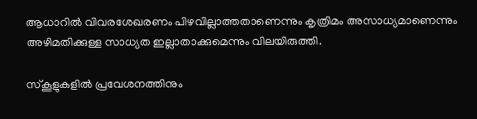ആധാറില്‍ വിവരശേഖരണം പിഴവില്ലാത്തതാണെന്നും കൃത്രിമം അസാധ്യമാണെന്നും അഴിമതിക്കുള്ള സാധ്യത ഇല്ലാതാക്കുമെന്നും വിലയിരുത്തി.

സ്കൂളുകളില്‍ പ്രവേശനത്തിനും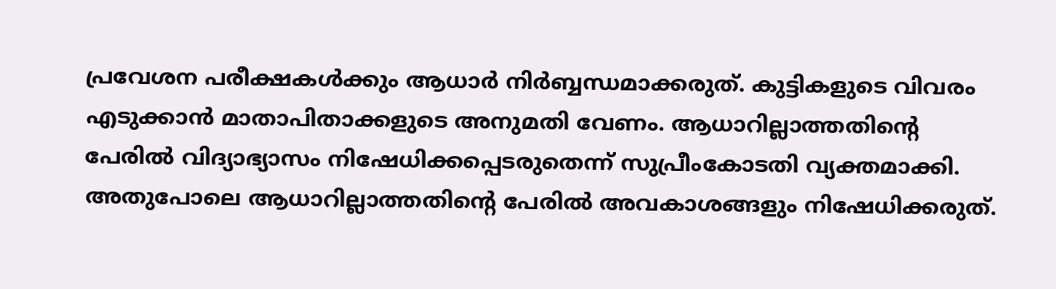പ്രവേശന പരീക്ഷകള്‍ക്കും ആധാര്‍ നിര്‍ബ്ബന്ധമാക്കരുത്. കുട്ടികളുടെ വിവരം എടുക്കാന്‍ മാതാപിതാക്കളുടെ അനുമതി വേണം. ആധാറില്ലാത്തതിന്റെ പേരില്‍ വിദ്യാഭ്യാസം നിഷേധിക്കപ്പെടരുതെന്ന് സുപ്രീംകോടതി വ്യക്തമാക്കി. അതുപോലെ ആധാറില്ലാത്തതിന്റെ പേരില്‍ അവകാശങ്ങളും നിഷേധിക്കരുത്.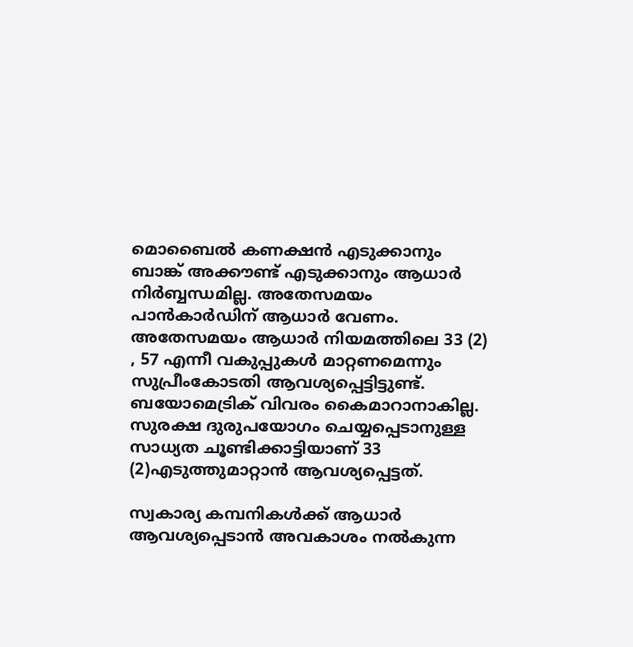മൊബൈല്‍ കണക്ഷന്‍ എടുക്കാനും ബാങ്ക് അക്കൗണ്ട് എടുക്കാനും ആധാര്‍ നിര്‍ബ്ബന്ധമില്ല. അതേസമയം പാന്‍കാര്‍ഡിന് ആധാര്‍ വേണം. അതേസമയം ആധാര്‍ നിയമത്തിലെ 33 (2) , 57 എന്നീ വകുപ്പുകള്‍ മാറ്റണമെന്നും സുപ്രീംകോടതി ആവശ്യപ്പെട്ടിട്ടുണ്ട്. ബയോമെട്രിക് വിവരം കൈമാറാനാകില്ല. സുരക്ഷ ദുരുപയോഗം ചെയ്യപ്പെടാനുള്ള സാധ്യത ചൂണ്ടിക്കാട്ടിയാണ് 33 (2)എടുത്തുമാറ്റാന്‍ ആവശ്യപ്പെട്ടത്.

സ്വകാര്യ കമ്പനികള്‍ക്ക് ആധാര്‍ ആവശ്യപ്പെടാന്‍ അവകാശം നല്‍കുന്ന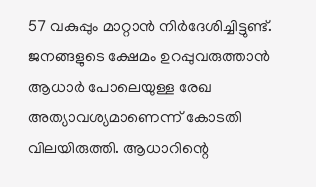57 വകുപ്പും മാറ്റാന്‍ നിര്‍ദേശിച്ചിട്ടുണ്ട്. ജനങ്ങളുടെ ക്ഷേമം ഉറപ്പുവരുത്താന്‍ ആധാര്‍ പോലെയുള്ള രേഖ അത്യാവശ്യമാണെന്ന് കോടതി വിലയിരുത്തി. ആധാറിന്റെ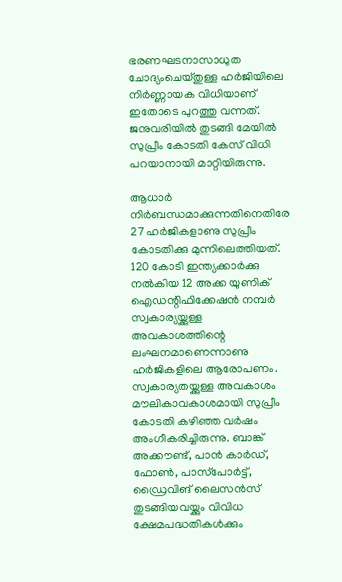ഭരണഘടനാസാധുത ചോദ്യംചെയ്തുള്ള ഹര്‍ജിയിലെ നിര്‍ണ്ണായക വിധിയാണ് ഇതോടെ പുറത്തു വന്നത്. ജനുവരിയില്‍ തുടങ്ങി മേയില്‍ സുപ്രീം കോടതി കേസ് വിധി പറയാനായി മാറ്റിയിരുന്നു.

ആധാര്‍ നിര്‍ബന്ധമാക്കുന്നതിനെതിരേ 27 ഹര്‍ജികളാണു സുപ്രീം കോടതിക്കു മുന്നിലെത്തിയത്. 120 കോടി ഇന്ത്യക്കാര്‍ക്കു നല്‍കിയ 12 അക്ക യുണിക് ഐഡന്റിഫിക്കേഷന്‍ നമ്പര്‍ സ്വകാര്യയ്ക്കുള്ള അവകാശത്തിന്റെ ലംഘനമാണെന്നാണു ഹര്‍ജികളിലെ ആരോപണം. സ്വകാര്യതയ്ക്കുള്ള അവകാശം മൗലികാവകാശമായി സുപ്രീം കോടതി കഴിഞ്ഞ വര്‍ഷം അംഗീകരിച്ചിരുന്നു. ബാങ്ക് അക്കൗണ്ട്, പാന്‍ കാര്‍ഡ്, ഫോണ്‍, പാസ്‌പോര്‍ട്ട്, ഡ്രൈവിങ് ലൈസന്‍സ് തുടങ്ങിയവയ്ക്കും വിവിധ ക്ഷേമപദ്ധതികള്‍ക്കും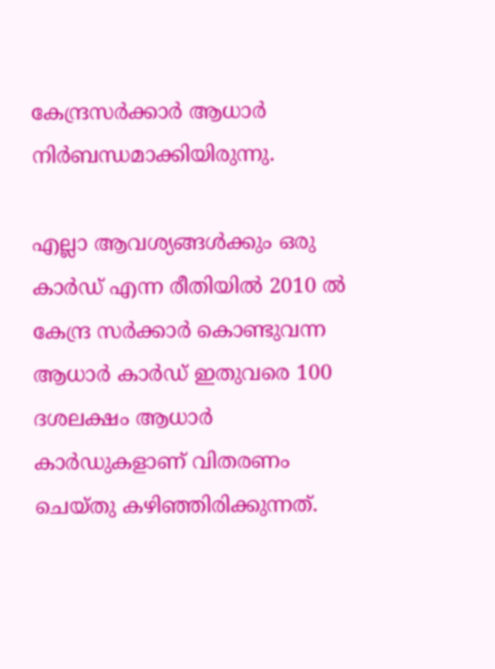കേന്ദ്രസര്‍ക്കാര്‍ ആധാര്‍ നിര്‍ബന്ധമാക്കിയിരുന്നു.

എല്ലാ ആവശ്യങ്ങള്‍ക്കും ഒരു കാര്‍ഡ് എന്ന രീതിയില്‍ 2010 ല്‍ കേന്ദ്ര സര്‍ക്കാര്‍ കൊണ്ടുവന്ന ആധാര്‍ കാര്‍ഡ് ഇതുവരെ 100 ദശലക്ഷം ആധാര്‍ കാര്‍ഡുകളാണ് വിതരണം ചെയ്തു കഴിഞ്ഞിരിക്കുന്നത്.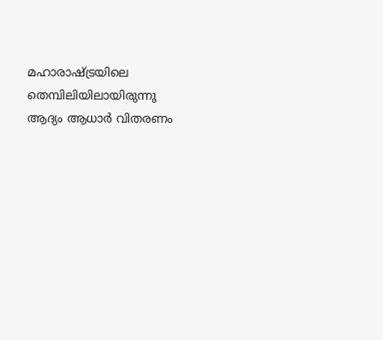മഹാരാഷ്ട്രയിലെ തെമ്പിലിയിലായിരുന്നു ആദ്യം ആധാര്‍ വിതരണം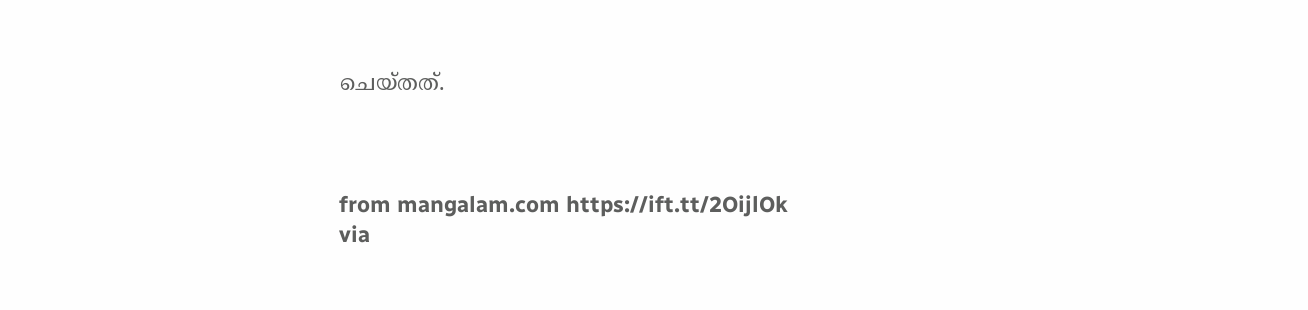ചെയ്തത്.



from mangalam.com https://ift.tt/2OijlOk
via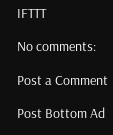IFTTT

No comments:

Post a Comment

Post Bottom Ad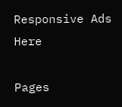Responsive Ads Here

Pages